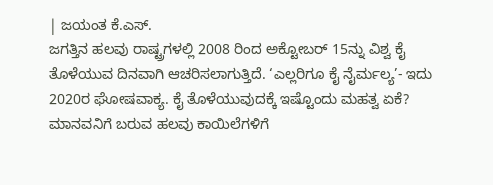| ಜಯಂತ ಕೆ.ಎಸ್.
ಜಗತ್ತಿನ ಹಲವು ರಾಷ್ಟ್ರಗಳಲ್ಲಿ 2008 ರಿಂದ ಅಕ್ಟೋಬರ್ 15ನ್ನು ವಿಶ್ವ ಕೈ ತೊಳೆಯುವ ದಿನವಾಗಿ ಆಚರಿಸಲಾಗುತ್ತಿದೆ. ‘ಎಲ್ಲರಿಗೂ ಕೈ ನೈರ್ಮಲ್ಯ’- ಇದು 2020ರ ಘೋಷವಾಕ್ಯ. ಕೈ ತೊಳೆಯುವುದಕ್ಕೆ ಇಷ್ಟೊಂದು ಮಹತ್ವ ಏಕೆ? ಮಾನವನಿಗೆ ಬರುವ ಹಲವು ಕಾಯಿಲೆಗಳಿಗೆ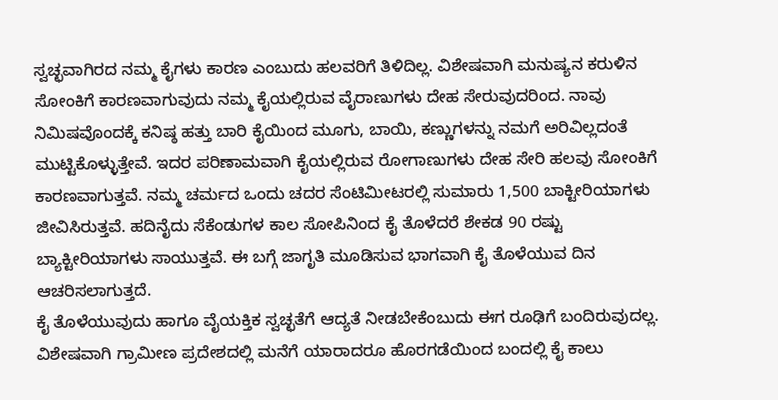ಸ್ವಚ್ಛವಾಗಿರದ ನಮ್ಮ ಕೈಗಳು ಕಾರಣ ಎಂಬುದು ಹಲವರಿಗೆ ತಿಳಿದಿಲ್ಲ. ವಿಶೇಷವಾಗಿ ಮನುಷ್ಯನ ಕರುಳಿನ ಸೋಂಕಿಗೆ ಕಾರಣವಾಗುವುದು ನಮ್ಮ ಕೈಯಲ್ಲಿರುವ ವೈರಾಣುಗಳು ದೇಹ ಸೇರುವುದರಿಂದ. ನಾವು ನಿಮಿಷವೊಂದಕ್ಕೆ ಕನಿಷ್ಠ ಹತ್ತು ಬಾರಿ ಕೈಯಿಂದ ಮೂಗು, ಬಾಯಿ, ಕಣ್ಣುಗಳನ್ನು ನಮಗೆ ಅರಿವಿಲ್ಲದಂತೆ ಮುಟ್ಟಿಕೊಳ್ಳುತ್ತೇವೆ. ಇದರ ಪರಿಣಾಮವಾಗಿ ಕೈಯಲ್ಲಿರುವ ರೋಗಾಣುಗಳು ದೇಹ ಸೇರಿ ಹಲವು ಸೋಂಕಿಗೆ ಕಾರಣವಾಗುತ್ತವೆ. ನಮ್ಮ ಚರ್ಮದ ಒಂದು ಚದರ ಸೆಂಟಿಮೀಟರಲ್ಲಿ ಸುಮಾರು 1,500 ಬಾಕ್ಟೀರಿಯಾಗಳು ಜೀವಿಸಿರುತ್ತವೆ. ಹದಿನೈದು ಸೆಕೆಂಡುಗಳ ಕಾಲ ಸೋಪಿನಿಂದ ಕೈ ತೊಳೆದರೆ ಶೇಕಡ 90 ರಷ್ಟು ಬ್ಯಾಕ್ಟೀರಿಯಾಗಳು ಸಾಯುತ್ತವೆ. ಈ ಬಗ್ಗೆ ಜಾಗೃತಿ ಮೂಡಿಸುವ ಭಾಗವಾಗಿ ಕೈ ತೊಳೆಯುವ ದಿನ ಆಚರಿಸಲಾಗುತ್ತದೆ.
ಕೈ ತೊಳೆಯುವುದು ಹಾಗೂ ವೈಯಕ್ತಿಕ ಸ್ವಚ್ಛತೆಗೆ ಆದ್ಯತೆ ನೀಡಬೇಕೆಂಬುದು ಈಗ ರೂಢಿಗೆ ಬಂದಿರುವುದಲ್ಲ. ವಿಶೇಷವಾಗಿ ಗ್ರಾಮೀಣ ಪ್ರದೇಶದಲ್ಲಿ ಮನೆಗೆ ಯಾರಾದರೂ ಹೊರಗಡೆಯಿಂದ ಬಂದಲ್ಲಿ ಕೈ ಕಾಲು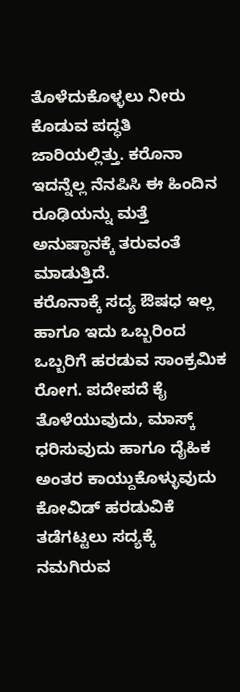ತೊಳೆದುಕೊಳ್ಳಲು ನೀರು ಕೊಡುವ ಪದ್ಧತಿ ಜಾರಿಯಲ್ಲಿತ್ತು. ಕರೊನಾ ಇದನ್ನೆಲ್ಲ ನೆನಪಿಸಿ ಈ ಹಿಂದಿನ ರೂಢಿಯನ್ನು ಮತ್ತೆ ಅನುಷ್ಠಾನಕ್ಕೆ ತರುವಂತೆ ಮಾಡುತ್ತಿದೆ.
ಕರೊನಾಕ್ಕೆ ಸದ್ಯ ಔಷಧ ಇಲ್ಲ ಹಾಗೂ ಇದು ಒಬ್ಬರಿಂದ ಒಬ್ಬರಿಗೆ ಹರಡುವ ಸಾಂಕ್ರಮಿಕ ರೋಗ. ಪದೇಪದೆ ಕೈ ತೊಳೆಯುವುದು, ಮಾಸ್ಕ್ ಧರಿಸುವುದು ಹಾಗೂ ದೈಹಿಕ ಅಂತರ ಕಾಯ್ದುಕೊಳ್ಳುವುದು ಕೋವಿಡ್ ಹರಡುವಿಕೆ ತಡೆಗಟ್ಟಲು ಸದ್ಯಕ್ಕೆ ನಮಗಿರುವ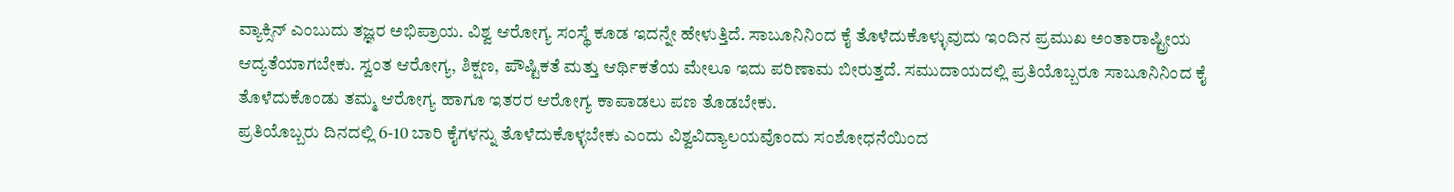ವ್ಯಾಕ್ಸಿನ್ ಎಂಬುದು ತಜ್ಞರ ಅಭಿಪ್ರಾಯ. ವಿಶ್ವ ಆರೋಗ್ಯ ಸಂಸ್ಥೆ ಕೂಡ ಇದನ್ನೇ ಹೇಳುತ್ತಿದೆ. ಸಾಬೂನಿನಿಂದ ಕೈ ತೊಳೆದುಕೊಳ್ಳುವುದು ಇಂದಿನ ಪ್ರಮುಖ ಅಂತಾರಾಷ್ಟ್ರೀಯ ಆದ್ಯತೆಯಾಗಬೇಕು. ಸ್ವಂತ ಆರೋಗ್ಯ, ಶಿಕ್ಷಣ, ಪೌಷ್ಟಿಕತೆ ಮತ್ತು ಆರ್ಥಿಕತೆಯ ಮೇಲೂ ಇದು ಪರಿಣಾಮ ಬೀರುತ್ತದೆ. ಸಮುದಾಯದಲ್ಲಿ ಪ್ರತಿಯೊಬ್ಬರೂ ಸಾಬೂನಿನಿಂದ ಕೈ ತೊಳೆದುಕೊಂಡು ತಮ್ಮ ಆರೋಗ್ಯ ಹಾಗೂ ಇತರರ ಆರೋಗ್ಯ ಕಾಪಾಡಲು ಪಣ ತೊಡಬೇಕು.
ಪ್ರತಿಯೊಬ್ಬರು ದಿನದಲ್ಲಿ 6-10 ಬಾರಿ ಕೈಗಳನ್ನು ತೊಳೆದುಕೊಳ್ಳಬೇಕು ಎಂದು ವಿಶ್ವವಿದ್ಯಾಲಯವೊಂದು ಸಂಶೋಧನೆಯಿಂದ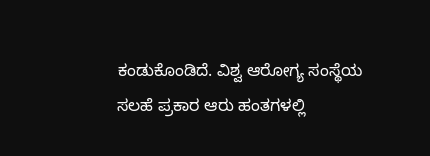ಕಂಡುಕೊಂಡಿದೆ. ವಿಶ್ವ ಆರೋಗ್ಯ ಸಂಸ್ಥೆಯ ಸಲಹೆ ಪ್ರಕಾರ ಆರು ಹಂತಗಳಲ್ಲಿ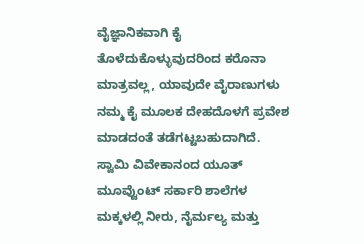ವೈಜ್ಞಾನಿಕವಾಗಿ ಕೈ ತೊಳೆದುಕೊಳ್ಳುವುದರಿಂದ ಕರೊನಾ ಮಾತ್ರವಲ್ಲ, ಯಾವುದೇ ವೈರಾಣುಗಳು ನಮ್ಮ ಕೈ ಮೂಲಕ ದೇಹದೊಳಗೆ ಪ್ರವೇಶ ಮಾಡದಂತೆ ತಡೆಗಟ್ಟಬಹುದಾಗಿದೆ. ಸ್ವಾಮಿ ವಿವೇಕಾನಂದ ಯೂತ್ ಮೂವ್ವೆುಂಟ್ ಸರ್ಕಾರಿ ಶಾಲೆಗಳ ಮಕ್ಕಳಲ್ಲಿ ನೀರು, ನೈರ್ಮಲ್ಯ ಮತ್ತು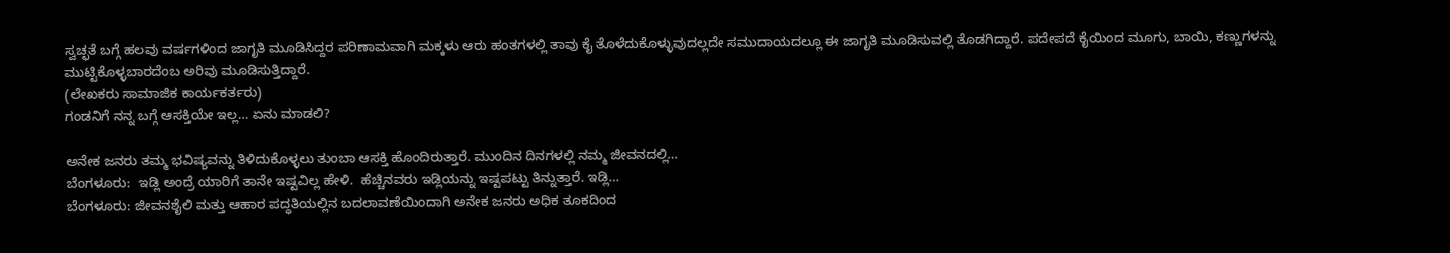ಸ್ವಚ್ಛತೆ ಬಗ್ಗೆ ಹಲವು ವರ್ಷಗಳಿಂದ ಜಾಗೃತಿ ಮೂಡಿಸಿದ್ದರ ಪರಿಣಾಮವಾಗಿ ಮಕ್ಕಳು ಆರು ಹಂತಗಳಲ್ಲಿ ತಾವು ಕೈ ತೊಳೆದುಕೊಳ್ಳುವುದಲ್ಲದೇ ಸಮುದಾಯದಲ್ಲೂ ಈ ಜಾಗೃತಿ ಮೂಡಿಸುವಲ್ಲಿ ತೊಡಗಿದ್ದಾರೆ. ಪದೇಪದೆ ಕೈಯಿಂದ ಮೂಗು, ಬಾಯಿ, ಕಣ್ಣುಗಳನ್ನು ಮುಟ್ಟಿಕೊಳ್ಳಬಾರದೆಂಬ ಅರಿವು ಮೂಡಿಸುತ್ತಿದ್ದಾರೆ.
(ಲೇಖಕರು ಸಾಮಾಜಿಕ ಕಾರ್ಯಕರ್ತರು)
ಗಂಡನಿಗೆ ನನ್ನ ಬಗ್ಗೆ ಆಸಕ್ತಿಯೇ ಇಲ್ಲ… ಏನು ಮಾಡಲಿ?

ಅನೇಕ ಜನರು ತಮ್ಮ ಭವಿಷ್ಯವನ್ನು ತಿಳಿದುಕೊಳ್ಳಲು ತುಂಬಾ ಆಸಕ್ತಿ ಹೊಂದಿರುತ್ತಾರೆ. ಮುಂದಿನ ದಿನಗಳಲ್ಲಿ ನಮ್ಮ ಜೀವನದಲ್ಲಿ…
ಬೆಂಗಳೂರು:  ಇಡ್ಲಿ ಅಂದ್ರೆ ಯಾರಿಗೆ ತಾನೇ ಇಷ್ಟವಿಲ್ಲ ಹೇಳಿ.  ಹೆಚ್ಚಿನವರು ಇಡ್ಲಿಯನ್ನು ಇಷ್ಟಪಟ್ಟು ತಿನ್ನುತ್ತಾರೆ. ಇಡ್ಲಿ…
ಬೆಂಗಳೂರು: ಜೀವನಶೈಲಿ ಮತ್ತು ಆಹಾರ ಪದ್ಧತಿಯಲ್ಲಿನ ಬದಲಾವಣೆಯಿಂದಾಗಿ ಅನೇಕ ಜನರು ಅಧಿಕ ತೂಕದಿಂದ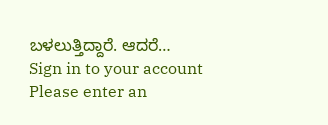ಬಳಲುತ್ತಿದ್ದಾರೆ. ಆದರೆ…
Sign in to your account
Please enter an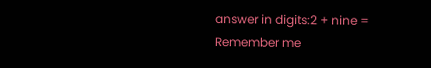answer in digits:2 + nine =
Remember me